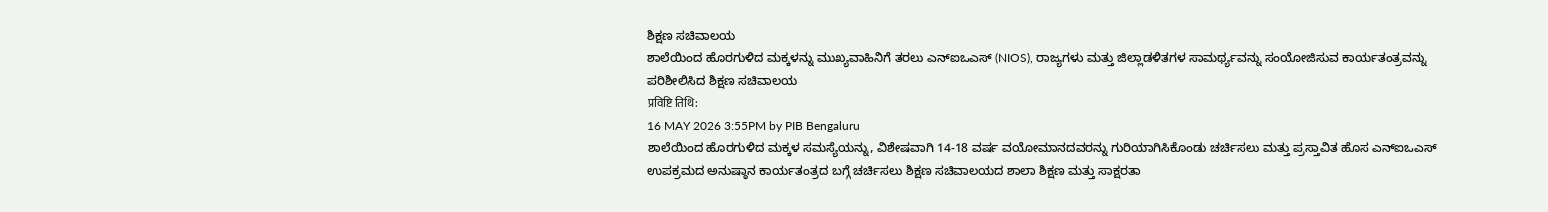ಶಿಕ್ಷಣ ಸಚಿವಾಲಯ
ಶಾಲೆಯಿಂದ ಹೊರಗುಳಿದ ಮಕ್ಕಳನ್ನು ಮುಖ್ಯವಾಹಿನಿಗೆ ತರಲು ಎನ್ಐಒಎಸ್ (NIOS), ರಾಜ್ಯಗಳು ಮತ್ತು ಜಿಲ್ಲಾಡಳಿತಗಳ ಸಾಮರ್ಥ್ಯವನ್ನು ಸಂಯೋಜಿಸುವ ಕಾರ್ಯತಂತ್ರವನ್ನು ಪರಿಶೀಲಿಸಿದ ಶಿಕ್ಷಣ ಸಚಿವಾಲಯ
प्रविष्टि तिथि:
16 MAY 2026 3:55PM by PIB Bengaluru
ಶಾಲೆಯಿಂದ ಹೊರಗುಳಿದ ಮಕ್ಕಳ ಸಮಸ್ಯೆಯನ್ನು, ವಿಶೇಷವಾಗಿ 14-18 ವರ್ಷ ವಯೋಮಾನದವರನ್ನು ಗುರಿಯಾಗಿಸಿಕೊಂಡು ಚರ್ಚಿಸಲು ಮತ್ತು ಪ್ರಸ್ತಾವಿತ ಹೊಸ ಎನ್ಐಒಎಸ್ ಉಪಕ್ರಮದ ಅನುಷ್ಠಾನ ಕಾರ್ಯತಂತ್ರದ ಬಗ್ಗೆ ಚರ್ಚಿಸಲು ಶಿಕ್ಷಣ ಸಚಿವಾಲಯದ ಶಾಲಾ ಶಿಕ್ಷಣ ಮತ್ತು ಸಾಕ್ಷರತಾ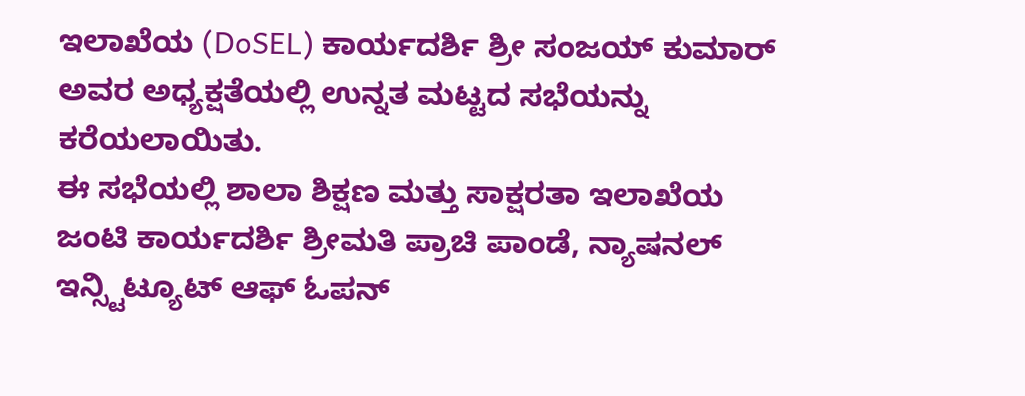ಇಲಾಖೆಯ (DoSEL) ಕಾರ್ಯದರ್ಶಿ ಶ್ರೀ ಸಂಜಯ್ ಕುಮಾರ್ ಅವರ ಅಧ್ಯಕ್ಷತೆಯಲ್ಲಿ ಉನ್ನತ ಮಟ್ಟದ ಸಭೆಯನ್ನು ಕರೆಯಲಾಯಿತು.
ಈ ಸಭೆಯಲ್ಲಿ ಶಾಲಾ ಶಿಕ್ಷಣ ಮತ್ತು ಸಾಕ್ಷರತಾ ಇಲಾಖೆಯ ಜಂಟಿ ಕಾರ್ಯದರ್ಶಿ ಶ್ರೀಮತಿ ಪ್ರಾಚಿ ಪಾಂಡೆ, ನ್ಯಾಷನಲ್ ಇನ್ಸ್ಟಿಟ್ಯೂಟ್ ಆಫ್ ಓಪನ್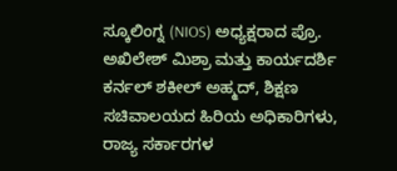ಸ್ಕೂಲಿಂಗ್ನ (NIOS) ಅಧ್ಯಕ್ಷರಾದ ಪ್ರೊ. ಅಖಿಲೇಶ್ ಮಿಶ್ರಾ ಮತ್ತು ಕಾರ್ಯದರ್ಶಿ ಕರ್ನಲ್ ಶಕೀಲ್ ಅಹ್ಮದ್, ಶಿಕ್ಷಣ ಸಚಿವಾಲಯದ ಹಿರಿಯ ಅಧಿಕಾರಿಗಳು, ರಾಜ್ಯ ಸರ್ಕಾರಗಳ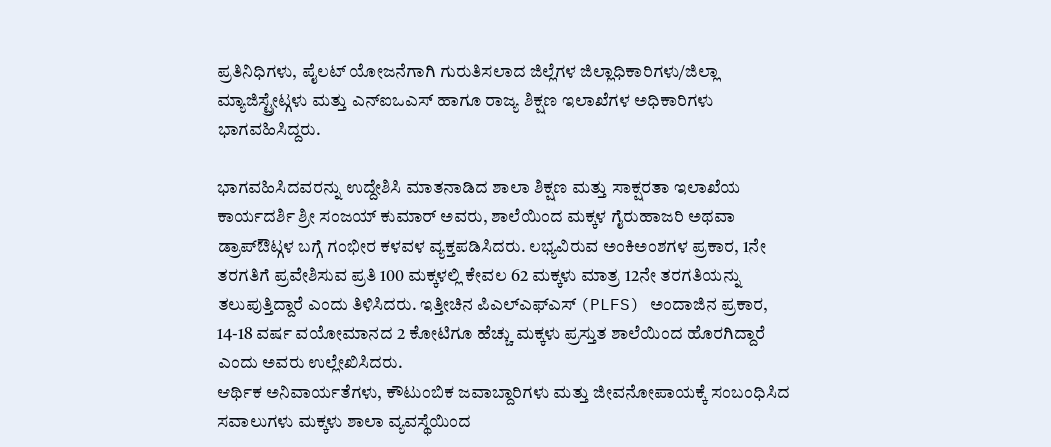ಪ್ರತಿನಿಧಿಗಳು, ಪೈಲಟ್ ಯೋಜನೆಗಾಗಿ ಗುರುತಿಸಲಾದ ಜಿಲ್ಲೆಗಳ ಜಿಲ್ಲಾಧಿಕಾರಿಗಳು/ಜಿಲ್ಲಾ ಮ್ಯಾಜಿಸ್ಟ್ರೇಟ್ಗಳು ಮತ್ತು ಎನ್ಐಒಎಸ್ ಹಾಗೂ ರಾಜ್ಯ ಶಿಕ್ಷಣ ಇಲಾಖೆಗಳ ಅಧಿಕಾರಿಗಳು ಭಾಗವಹಿಸಿದ್ದರು.

ಭಾಗವಹಿಸಿದವರನ್ನು ಉದ್ದೇಶಿಸಿ ಮಾತನಾಡಿದ ಶಾಲಾ ಶಿಕ್ಷಣ ಮತ್ತು ಸಾಕ್ಷರತಾ ಇಲಾಖೆಯ ಕಾರ್ಯದರ್ಶಿ ಶ್ರೀ ಸಂಜಯ್ ಕುಮಾರ್ ಅವರು, ಶಾಲೆಯಿಂದ ಮಕ್ಕಳ ಗೈರುಹಾಜರಿ ಅಥವಾ ಡ್ರಾಪ್ಔಟ್ಗಳ ಬಗ್ಗೆ ಗಂಭೀರ ಕಳವಳ ವ್ಯಕ್ತಪಡಿಸಿದರು. ಲಭ್ಯವಿರುವ ಅಂಕಿಅಂಶಗಳ ಪ್ರಕಾರ, 1ನೇ ತರಗತಿಗೆ ಪ್ರವೇಶಿಸುವ ಪ್ರತಿ 100 ಮಕ್ಕಳಲ್ಲಿ ಕೇವಲ 62 ಮಕ್ಕಳು ಮಾತ್ರ 12ನೇ ತರಗತಿಯನ್ನು ತಲುಪುತ್ತಿದ್ದಾರೆ ಎಂದು ತಿಳಿಸಿದರು. ಇತ್ತೀಚಿನ ಪಿಎಲ್ಎಫ್ಎಸ್ (PLFS) ಅಂದಾಜಿನ ಪ್ರಕಾರ, 14-18 ವರ್ಷ ವಯೋಮಾನದ 2 ಕೋಟಿಗೂ ಹೆಚ್ಚು ಮಕ್ಕಳು ಪ್ರಸ್ತುತ ಶಾಲೆಯಿಂದ ಹೊರಗಿದ್ದಾರೆ ಎಂದು ಅವರು ಉಲ್ಲೇಖಿಸಿದರು.
ಆರ್ಥಿಕ ಅನಿವಾರ್ಯತೆಗಳು, ಕೌಟುಂಬಿಕ ಜವಾಬ್ದಾರಿಗಳು ಮತ್ತು ಜೀವನೋಪಾಯಕ್ಕೆ ಸಂಬಂಧಿಸಿದ ಸವಾಲುಗಳು ಮಕ್ಕಳು ಶಾಲಾ ವ್ಯವಸ್ಥೆಯಿಂದ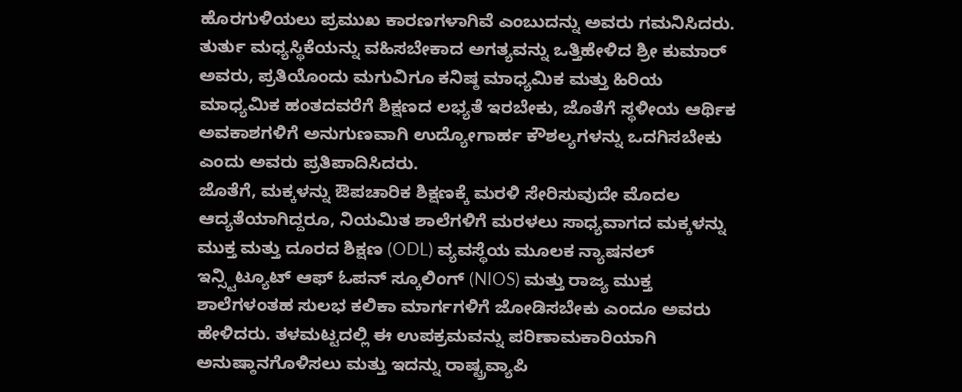ಹೊರಗುಳಿಯಲು ಪ್ರಮುಖ ಕಾರಣಗಳಾಗಿವೆ ಎಂಬುದನ್ನು ಅವರು ಗಮನಿಸಿದರು. ತುರ್ತು ಮಧ್ಯಸ್ಥಿಕೆಯನ್ನು ವಹಿಸಬೇಕಾದ ಅಗತ್ಯವನ್ನು ಒತ್ತಿಹೇಳಿದ ಶ್ರೀ ಕುಮಾರ್ ಅವರು, ಪ್ರತಿಯೊಂದು ಮಗುವಿಗೂ ಕನಿಷ್ಠ ಮಾಧ್ಯಮಿಕ ಮತ್ತು ಹಿರಿಯ ಮಾಧ್ಯಮಿಕ ಹಂತದವರೆಗೆ ಶಿಕ್ಷಣದ ಲಭ್ಯತೆ ಇರಬೇಕು, ಜೊತೆಗೆ ಸ್ಥಳೀಯ ಆರ್ಥಿಕ ಅವಕಾಶಗಳಿಗೆ ಅನುಗುಣವಾಗಿ ಉದ್ಯೋಗಾರ್ಹ ಕೌಶಲ್ಯಗಳನ್ನು ಒದಗಿಸಬೇಕು ಎಂದು ಅವರು ಪ್ರತಿಪಾದಿಸಿದರು.
ಜೊತೆಗೆ, ಮಕ್ಕಳನ್ನು ಔಪಚಾರಿಕ ಶಿಕ್ಷಣಕ್ಕೆ ಮರಳಿ ಸೇರಿಸುವುದೇ ಮೊದಲ ಆದ್ಯತೆಯಾಗಿದ್ದರೂ, ನಿಯಮಿತ ಶಾಲೆಗಳಿಗೆ ಮರಳಲು ಸಾಧ್ಯವಾಗದ ಮಕ್ಕಳನ್ನು ಮುಕ್ತ ಮತ್ತು ದೂರದ ಶಿಕ್ಷಣ (ODL) ವ್ಯವಸ್ಥೆಯ ಮೂಲಕ ನ್ಯಾಷನಲ್ ಇನ್ಸ್ಟಿಟ್ಯೂಟ್ ಆಫ್ ಓಪನ್ ಸ್ಕೂಲಿಂಗ್ (NIOS) ಮತ್ತು ರಾಜ್ಯ ಮುಕ್ತ ಶಾಲೆಗಳಂತಹ ಸುಲಭ ಕಲಿಕಾ ಮಾರ್ಗಗಳಿಗೆ ಜೋಡಿಸಬೇಕು ಎಂದೂ ಅವರು ಹೇಳಿದರು. ತಳಮಟ್ಟದಲ್ಲಿ ಈ ಉಪಕ್ರಮವನ್ನು ಪರಿಣಾಮಕಾರಿಯಾಗಿ ಅನುಷ್ಠಾನಗೊಳಿಸಲು ಮತ್ತು ಇದನ್ನು ರಾಷ್ಟ್ರವ್ಯಾಪಿ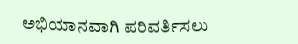ಅಭಿಯಾನವಾಗಿ ಪರಿವರ್ತಿಸಲು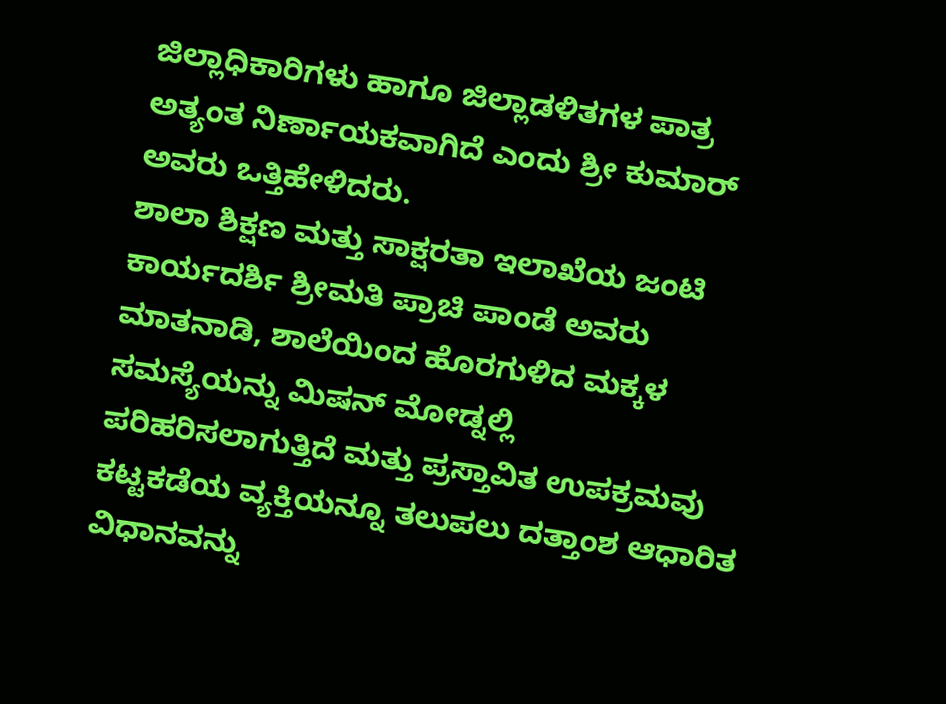ಜಿಲ್ಲಾಧಿಕಾರಿಗಳು ಹಾಗೂ ಜಿಲ್ಲಾಡಳಿತಗಳ ಪಾತ್ರ ಅತ್ಯಂತ ನಿರ್ಣಾಯಕವಾಗಿದೆ ಎಂದು ಶ್ರೀ ಕುಮಾರ್ ಅವರು ಒತ್ತಿಹೇಳಿದರು.
ಶಾಲಾ ಶಿಕ್ಷಣ ಮತ್ತು ಸಾಕ್ಷರತಾ ಇಲಾಖೆಯ ಜಂಟಿ ಕಾರ್ಯದರ್ಶಿ ಶ್ರೀಮತಿ ಪ್ರಾಚಿ ಪಾಂಡೆ ಅವರು ಮಾತನಾಡಿ, ಶಾಲೆಯಿಂದ ಹೊರಗುಳಿದ ಮಕ್ಕಳ ಸಮಸ್ಯೆಯನ್ನು ಮಿಷನ್ ಮೋಡ್ನಲ್ಲಿ ಪರಿಹರಿಸಲಾಗುತ್ತಿದೆ ಮತ್ತು ಪ್ರಸ್ತಾವಿತ ಉಪಕ್ರಮವು ಕಟ್ಟಕಡೆಯ ವ್ಯಕ್ತಿಯನ್ನೂ ತಲುಪಲು ದತ್ತಾಂಶ ಆಧಾರಿತ ವಿಧಾನವನ್ನು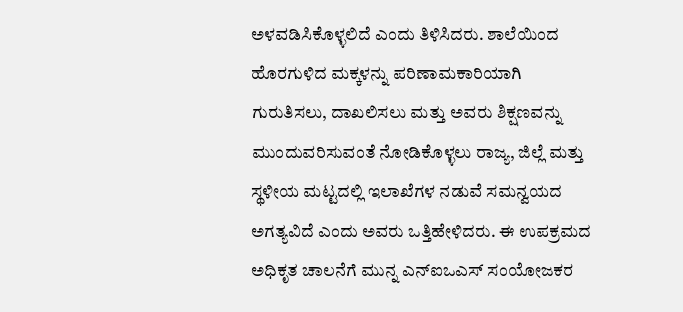ಅಳವಡಿಸಿಕೊಳ್ಳಲಿದೆ ಎಂದು ತಿಳಿಸಿದರು. ಶಾಲೆಯಿಂದ ಹೊರಗುಳಿದ ಮಕ್ಕಳನ್ನು ಪರಿಣಾಮಕಾರಿಯಾಗಿ ಗುರುತಿಸಲು, ದಾಖಲಿಸಲು ಮತ್ತು ಅವರು ಶಿಕ್ಷಣವನ್ನು ಮುಂದುವರಿಸುವಂತೆ ನೋಡಿಕೊಳ್ಳಲು ರಾಜ್ಯ, ಜಿಲ್ಲೆ ಮತ್ತು ಸ್ಥಳೀಯ ಮಟ್ಟದಲ್ಲಿ ಇಲಾಖೆಗಳ ನಡುವೆ ಸಮನ್ವಯದ ಅಗತ್ಯವಿದೆ ಎಂದು ಅವರು ಒತ್ತಿಹೇಳಿದರು. ಈ ಉಪಕ್ರಮದ ಅಧಿಕೃತ ಚಾಲನೆಗೆ ಮುನ್ನ ಎನ್ಐಒಎಸ್ ಸಂಯೋಜಕರ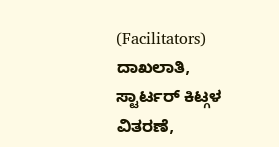(Facilitators) ದಾಖಲಾತಿ, ಸ್ಟಾರ್ಟರ್ ಕಿಟ್ಗಳ ವಿತರಣೆ,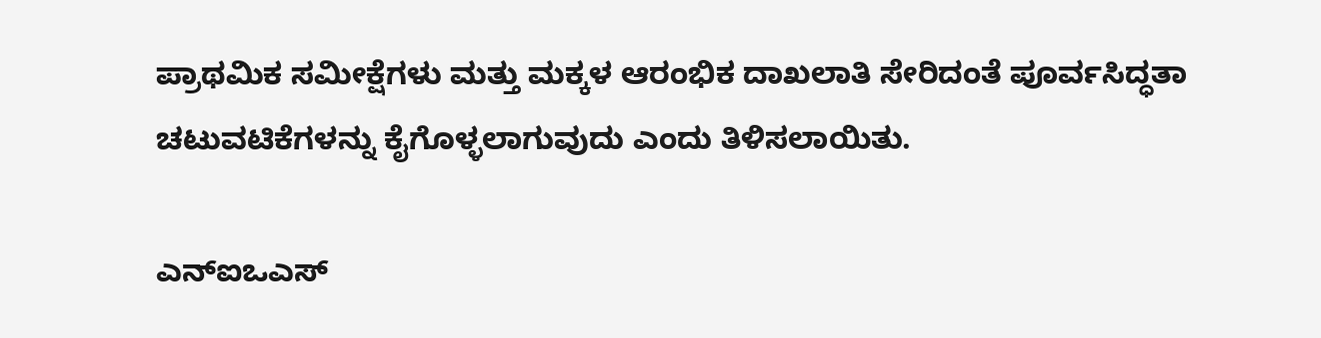ಪ್ರಾಥಮಿಕ ಸಮೀಕ್ಷೆಗಳು ಮತ್ತು ಮಕ್ಕಳ ಆರಂಭಿಕ ದಾಖಲಾತಿ ಸೇರಿದಂತೆ ಪೂರ್ವಸಿದ್ಧತಾ ಚಟುವಟಿಕೆಗಳನ್ನು ಕೈಗೊಳ್ಳಲಾಗುವುದು ಎಂದು ತಿಳಿಸಲಾಯಿತು.

ಎನ್ಐಒಎಸ್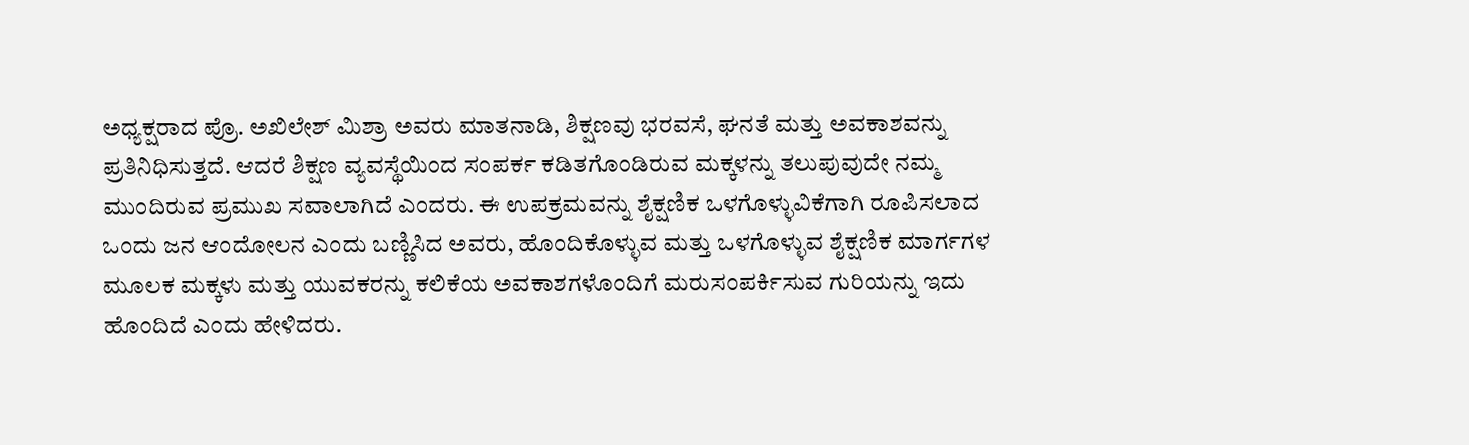ಅಧ್ಯಕ್ಷರಾದ ಪ್ರೊ. ಅಖಿಲೇಶ್ ಮಿಶ್ರಾ ಅವರು ಮಾತನಾಡಿ, ಶಿಕ್ಷಣವು ಭರವಸೆ, ಘನತೆ ಮತ್ತು ಅವಕಾಶವನ್ನು ಪ್ರತಿನಿಧಿಸುತ್ತದೆ. ಆದರೆ ಶಿಕ್ಷಣ ವ್ಯವಸ್ಥೆಯಿಂದ ಸಂಪರ್ಕ ಕಡಿತಗೊಂಡಿರುವ ಮಕ್ಕಳನ್ನು ತಲುಪುವುದೇ ನಮ್ಮ ಮುಂದಿರುವ ಪ್ರಮುಖ ಸವಾಲಾಗಿದೆ ಎಂದರು. ಈ ಉಪಕ್ರಮವನ್ನು ಶೈಕ್ಷಣಿಕ ಒಳಗೊಳ್ಳುವಿಕೆಗಾಗಿ ರೂಪಿಸಲಾದ ಒಂದು ಜನ ಆಂದೋಲನ ಎಂದು ಬಣ್ಣಿಸಿದ ಅವರು, ಹೊಂದಿಕೊಳ್ಳುವ ಮತ್ತು ಒಳಗೊಳ್ಳುವ ಶೈಕ್ಷಣಿಕ ಮಾರ್ಗಗಳ ಮೂಲಕ ಮಕ್ಕಳು ಮತ್ತು ಯುವಕರನ್ನು ಕಲಿಕೆಯ ಅವಕಾಶಗಳೊಂದಿಗೆ ಮರುಸಂಪರ್ಕಿಸುವ ಗುರಿಯನ್ನು ಇದು ಹೊಂದಿದೆ ಎಂದು ಹೇಳಿದರು.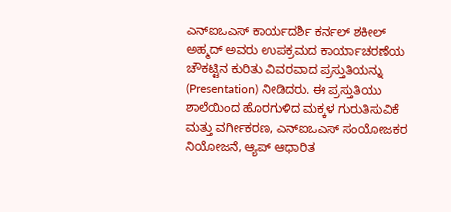ಎನ್ಐಒಎಸ್ ಕಾರ್ಯದರ್ಶಿ ಕರ್ನಲ್ ಶಕೀಲ್ ಅಹ್ಮದ್ ಅವರು ಉಪಕ್ರಮದ ಕಾರ್ಯಾಚರಣೆಯ ಚೌಕಟ್ಟಿನ ಕುರಿತು ವಿವರವಾದ ಪ್ರಸ್ತುತಿಯನ್ನು (Presentation) ನೀಡಿದರು. ಈ ಪ್ರಸ್ತುತಿಯು ಶಾಲೆಯಿಂದ ಹೊರಗುಳಿದ ಮಕ್ಕಳ ಗುರುತಿಸುವಿಕೆ ಮತ್ತು ವರ್ಗೀಕರಣ, ಎನ್ಐಒಎಸ್ ಸಂಯೋಜಕರ ನಿಯೋಜನೆ, ಆ್ಯಪ್ ಆಧಾರಿತ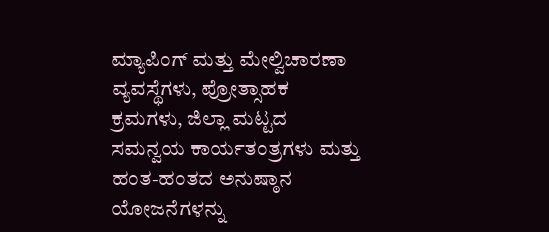ಮ್ಯಾಪಿಂಗ್ ಮತ್ತು ಮೇಲ್ವಿಚಾರಣಾ ವ್ಯವಸ್ಥೆಗಳು, ಪ್ರೋತ್ಸಾಹಕ ಕ್ರಮಗಳು, ಜಿಲ್ಲಾ ಮಟ್ಟದ ಸಮನ್ವಯ ಕಾರ್ಯತಂತ್ರಗಳು ಮತ್ತು ಹಂತ-ಹಂತದ ಅನುಷ್ಠಾನ ಯೋಜನೆಗಳನ್ನು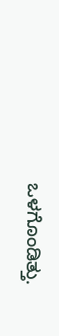ಒಳಗೊಂಡಿತ್ತು.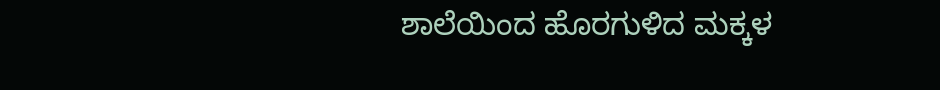ಶಾಲೆಯಿಂದ ಹೊರಗುಳಿದ ಮಕ್ಕಳ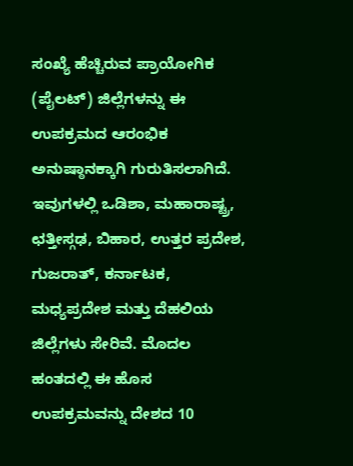ಸಂಖ್ಯೆ ಹೆಚ್ಚಿರುವ ಪ್ರಾಯೋಗಿಕ (ಪೈಲಟ್) ಜಿಲ್ಲೆಗಳನ್ನು ಈ ಉಪಕ್ರಮದ ಆರಂಭಿಕ ಅನುಷ್ಠಾನಕ್ಕಾಗಿ ಗುರುತಿಸಲಾಗಿದೆ. ಇವುಗಳಲ್ಲಿ ಒಡಿಶಾ, ಮಹಾರಾಷ್ಟ್ರ, ಛತ್ತೀಸ್ಗಢ, ಬಿಹಾರ, ಉತ್ತರ ಪ್ರದೇಶ, ಗುಜರಾತ್, ಕರ್ನಾಟಕ, ಮಧ್ಯಪ್ರದೇಶ ಮತ್ತು ದೆಹಲಿಯ ಜಿಲ್ಲೆಗಳು ಸೇರಿವೆ. ಮೊದಲ ಹಂತದಲ್ಲಿ ಈ ಹೊಸ ಉಪಕ್ರಮವನ್ನು ದೇಶದ 10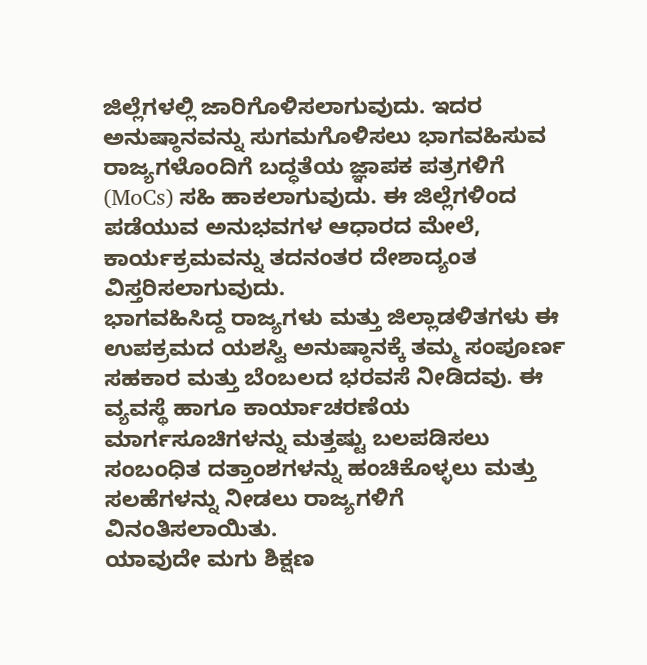ಜಿಲ್ಲೆಗಳಲ್ಲಿ ಜಾರಿಗೊಳಿಸಲಾಗುವುದು. ಇದರ ಅನುಷ್ಠಾನವನ್ನು ಸುಗಮಗೊಳಿಸಲು ಭಾಗವಹಿಸುವ ರಾಜ್ಯಗಳೊಂದಿಗೆ ಬದ್ಧತೆಯ ಜ್ಞಾಪಕ ಪತ್ರಗಳಿಗೆ (MoCs) ಸಹಿ ಹಾಕಲಾಗುವುದು. ಈ ಜಿಲ್ಲೆಗಳಿಂದ ಪಡೆಯುವ ಅನುಭವಗಳ ಆಧಾರದ ಮೇಲೆ, ಕಾರ್ಯಕ್ರಮವನ್ನು ತದನಂತರ ದೇಶಾದ್ಯಂತ ವಿಸ್ತರಿಸಲಾಗುವುದು.
ಭಾಗವಹಿಸಿದ್ದ ರಾಜ್ಯಗಳು ಮತ್ತು ಜಿಲ್ಲಾಡಳಿತಗಳು ಈ ಉಪಕ್ರಮದ ಯಶಸ್ವಿ ಅನುಷ್ಠಾನಕ್ಕೆ ತಮ್ಮ ಸಂಪೂರ್ಣ ಸಹಕಾರ ಮತ್ತು ಬೆಂಬಲದ ಭರವಸೆ ನೀಡಿದವು. ಈ ವ್ಯವಸ್ಥೆ ಹಾಗೂ ಕಾರ್ಯಾಚರಣೆಯ ಮಾರ್ಗಸೂಚಿಗಳನ್ನು ಮತ್ತಷ್ಟು ಬಲಪಡಿಸಲು ಸಂಬಂಧಿತ ದತ್ತಾಂಶಗಳನ್ನು ಹಂಚಿಕೊಳ್ಳಲು ಮತ್ತು ಸಲಹೆಗಳನ್ನು ನೀಡಲು ರಾಜ್ಯಗಳಿಗೆ ವಿನಂತಿಸಲಾಯಿತು.
ಯಾವುದೇ ಮಗು ಶಿಕ್ಷಣ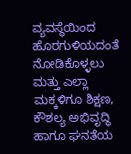ವ್ಯವಸ್ಥೆಯಿಂದ ಹೊರಗುಳಿಯದಂತೆ ನೋಡಿಕೊಳ್ಳಲು ಮತ್ತು ಎಲ್ಲಾ ಮಕ್ಕಳಿಗೂ ಶಿಕ್ಷಣ, ಕೌಶಲ್ಯ ಅಭಿವೃದ್ಧಿ ಹಾಗೂ ಘನತೆಯ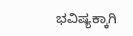ಭವಿಷ್ಯಕ್ಕಾಗಿ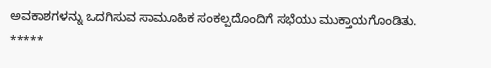ಅವಕಾಶಗಳನ್ನು ಒದಗಿಸುವ ಸಾಮೂಹಿಕ ಸಂಕಲ್ಪದೊಂದಿಗೆ ಸಭೆಯು ಮುಕ್ತಾಯಗೊಂಡಿತು.
*****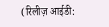(रिलीज़ आईडी: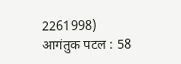2261998)
आगंतुक पटल : 58